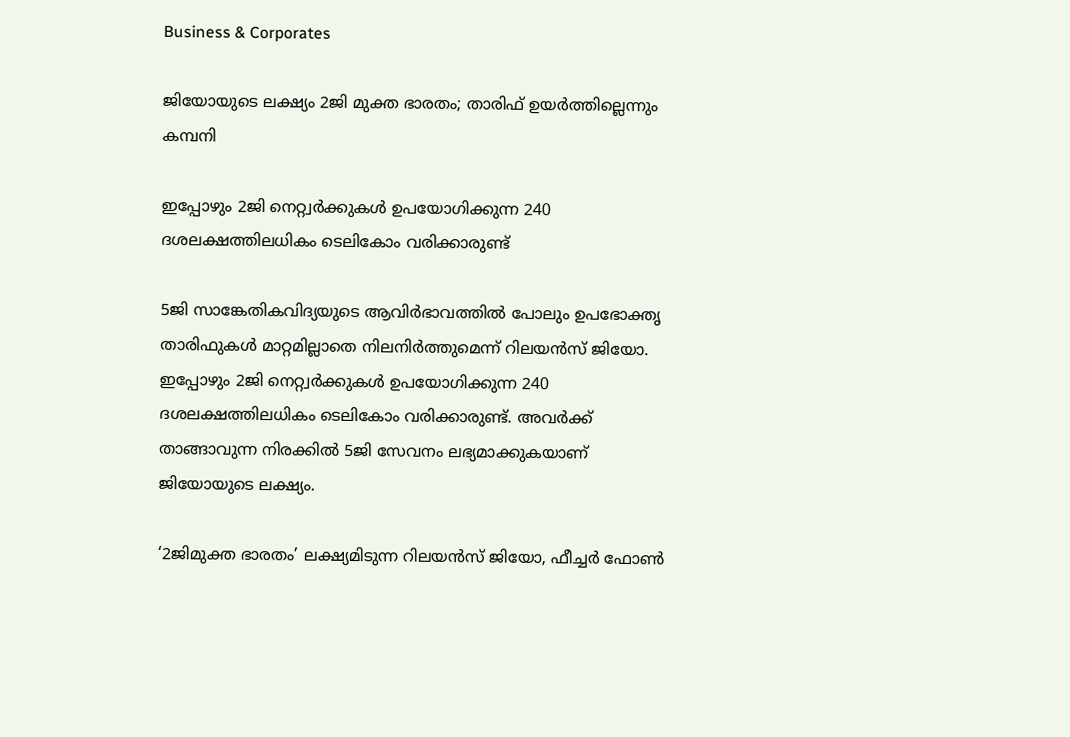Business & Corporates

ജിയോയുടെ ലക്ഷ്യം 2ജി മുക്ത ഭാരതം; താരിഫ് ഉയര്‍ത്തില്ലെന്നും കമ്പനി

ഇപ്പോഴും 2ജി നെറ്റ്വര്‍ക്കുകള്‍ ഉപയോഗിക്കുന്ന 240 ദശലക്ഷത്തിലധികം ടെലികോം വരിക്കാരുണ്ട്

5ജി സാങ്കേതികവിദ്യയുടെ ആവിര്‍ഭാവത്തില്‍ പോലും ഉപഭോക്തൃ താരിഫുകള്‍ മാറ്റമില്ലാതെ നിലനിര്‍ത്തുമെന്ന് റിലയന്‍സ് ജിയോ. ഇപ്പോഴും 2ജി നെറ്റ്വര്‍ക്കുകള്‍ ഉപയോഗിക്കുന്ന 240 ദശലക്ഷത്തിലധികം ടെലികോം വരിക്കാരുണ്ട്. അവര്‍ക്ക് താങ്ങാവുന്ന നിരക്കില്‍ 5ജി സേവനം ലഭ്യമാക്കുകയാണ് ജിയോയുടെ ലക്ഷ്യം.

‘2ജിമുക്ത ഭാരതം’ ലക്ഷ്യമിടുന്ന റിലയന്‍സ് ജിയോ, ഫീച്ചര്‍ ഫോണ്‍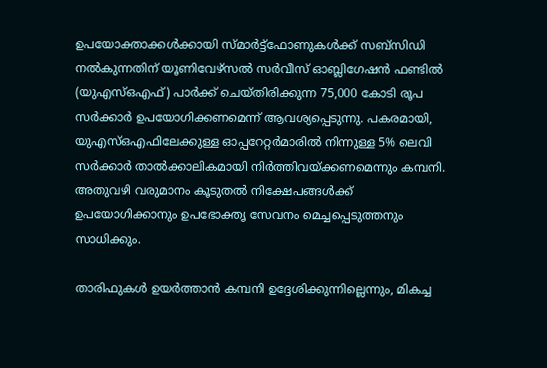ഉപയോക്താക്കള്‍ക്കായി സ്മാര്‍ട്ട്ഫോണുകള്‍ക്ക് സബ്സിഡി നല്‍കുന്നതിന് യൂണിവേഴ്സല്‍ സര്‍വീസ് ഓബ്ലിഗേഷന്‍ ഫണ്ടില്‍ (യുഎസ്ഒഎഫ്) പാര്‍ക്ക് ചെയ്തിരിക്കുന്ന 75,000 കോടി രൂപ സര്‍ക്കാര്‍ ഉപയോഗിക്കണമെന്ന് ആവശ്യപ്പെടുന്നു. പകരമായി, യുഎസ്ഒഎഫിലേക്കുള്ള ഓപ്പറേറ്റര്‍മാരില്‍ നിന്നുള്ള 5% ലെവി സര്‍ക്കാര്‍ താല്‍ക്കാലികമായി നിര്‍ത്തിവയ്ക്കണമെന്നും കമ്പനി. അതുവഴി വരുമാനം കൂടുതല്‍ നിക്ഷേപങ്ങള്‍ക്ക് ഉപയോഗിക്കാനും ഉപഭോക്തൃ സേവനം മെച്ചപ്പെടുത്തനും സാധിക്കും.

താരിഫുകള്‍ ഉയര്‍ത്താന്‍ കമ്പനി ഉദ്ദേശിക്കുന്നില്ലെന്നും, മികച്ച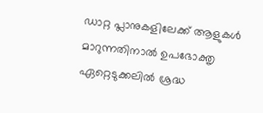ഡാറ്റ പ്ലാനുകളിലേക്ക് ആളുകള്‍ മാറുന്നതിനാല്‍ ഉപഭോക്തൃ ഏറ്റെടുക്കലില്‍ ശ്രദ്ധ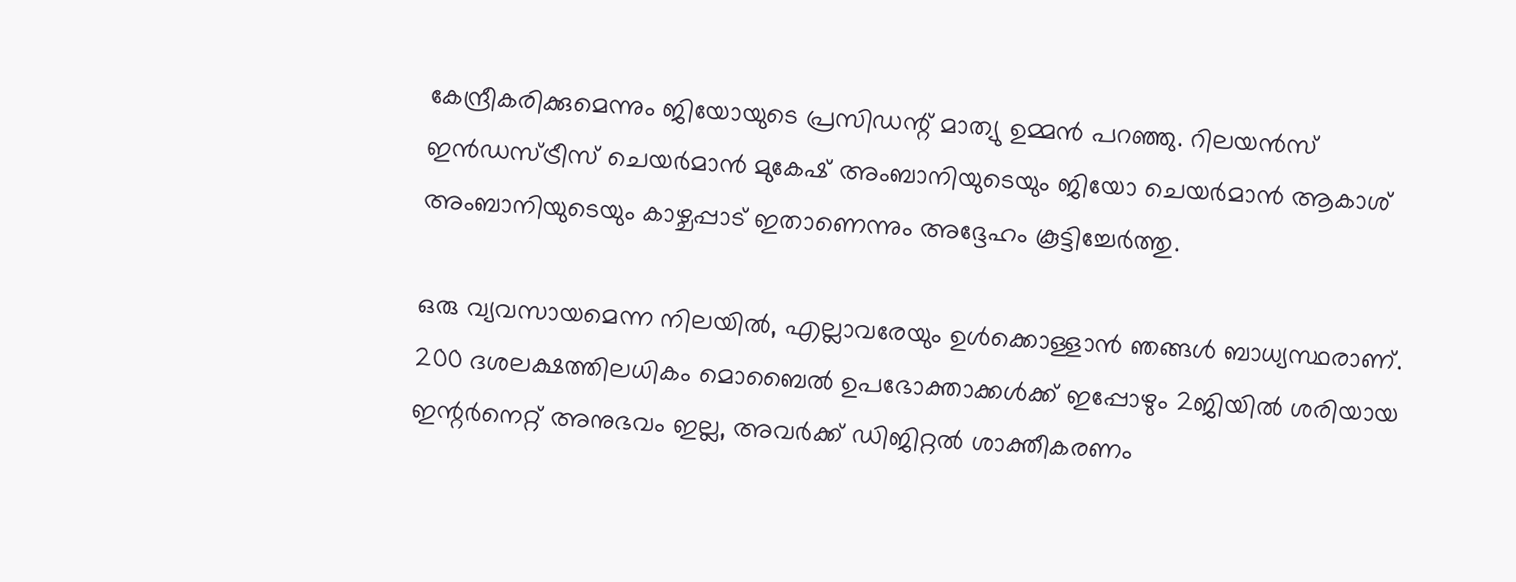കേന്ദ്രീകരിക്കുമെന്നും ജിയോയുടെ പ്രസിഡന്റ് മാത്യു ഉമ്മന്‍ പറഞ്ഞു. റിലയന്‍സ് ഇന്‍ഡസ്ട്രീസ് ചെയര്‍മാന്‍ മുകേഷ് അംബാനിയുടെയും ജിയോ ചെയര്‍മാന്‍ ആകാശ് അംബാനിയുടെയും കാഴ്ചപ്പാട് ഇതാണെന്നും അദ്ദേഹം കൂട്ടിച്ചേര്‍ത്തു.

ഒരു വ്യവസായമെന്ന നിലയില്‍, എല്ലാവരേയും ഉള്‍ക്കൊള്ളാന്‍ ഞങ്ങള്‍ ബാധ്യസ്ഥരാണ്. 200 ദശലക്ഷത്തിലധികം മൊബൈല്‍ ഉപഭോക്താക്കള്‍ക്ക് ഇപ്പോഴും 2ജിയില്‍ ശരിയായ ഇന്റര്‍നെറ്റ് അനുഭവം ഇല്ല, അവര്‍ക്ക് ഡിജിറ്റല്‍ ശാക്തീകരണം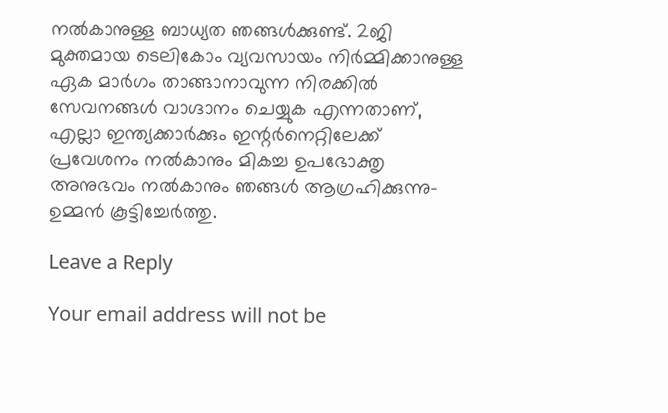നല്‍കാനുള്ള ബാധ്യത ഞങ്ങള്‍ക്കുണ്ട്. 2ജി മുക്തമായ ടെലികോം വ്യവസായം നിര്‍മ്മിക്കാനുള്ള ഏക മാര്‍ഗം താങ്ങാനാവുന്ന നിരക്കില്‍ സേവനങ്ങള്‍ വാഗ്ദാനം ചെയ്യുക എന്നതാണ്, എല്ലാ ഇന്ത്യക്കാര്‍ക്കും ഇന്റര്‍നെറ്റിലേക്ക് പ്രവേശനം നല്‍കാനും മികച്ച ഉപഭോക്തൃ അനുഭവം നല്‍കാനും ഞങ്ങള്‍ ആഗ്രഹിക്കുന്നു-ഉമ്മന്‍ കൂട്ടിച്ചേര്‍ത്തു.

Leave a Reply

Your email address will not be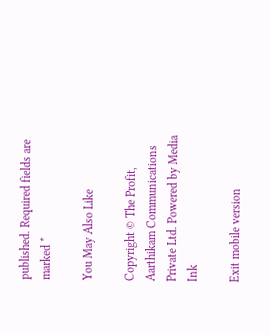published. Required fields are marked *

You May Also Like

Copyright © The Profit, Aarthikam Communications Private Ltd. Powered by Media Ink

Exit mobile version